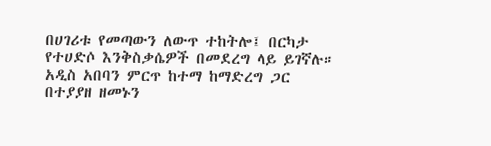በሀገሪቱ የመጣውን ለውጥ ተከትሎ፤ በርካታ የተሀድሶ እንቅስቃሴዎች በመደረግ ላይ ይገኛሉ። አዲስ አበባን ምርጥ ከተማ ከማድረግ ጋር በተያያዘ ዘመኑን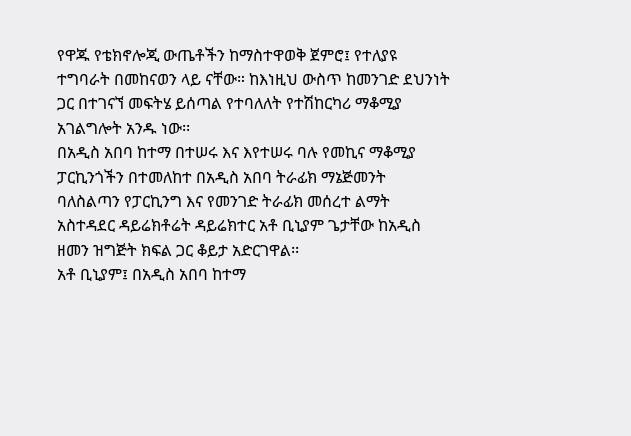የዋጁ የቴክኖሎጂ ውጤቶችን ከማስተዋወቅ ጀምሮ፤ የተለያዩ ተግባራት በመከናወን ላይ ናቸው። ከእነዚህ ውስጥ ከመንገድ ደህንነት ጋር በተገናኘ መፍትሄ ይሰጣል የተባለለት የተሽከርካሪ ማቆሚያ አገልግሎት አንዱ ነው፡፡
በአዲስ አበባ ከተማ በተሠሩ እና እየተሠሩ ባሉ የመኪና ማቆሚያ ፓርኪንጎችን በተመለከተ በአዲስ አበባ ትራፊክ ማኔጅመንት ባለስልጣን የፓርኪንግ እና የመንገድ ትራፊክ መሰረተ ልማት አስተዳደር ዳይሬክቶሬት ዳይሬክተር አቶ ቢኒያም ጌታቸው ከአዲስ ዘመን ዝግጅት ክፍል ጋር ቆይታ አድርገዋል፡፡
አቶ ቢኒያም፤ በአዲስ አበባ ከተማ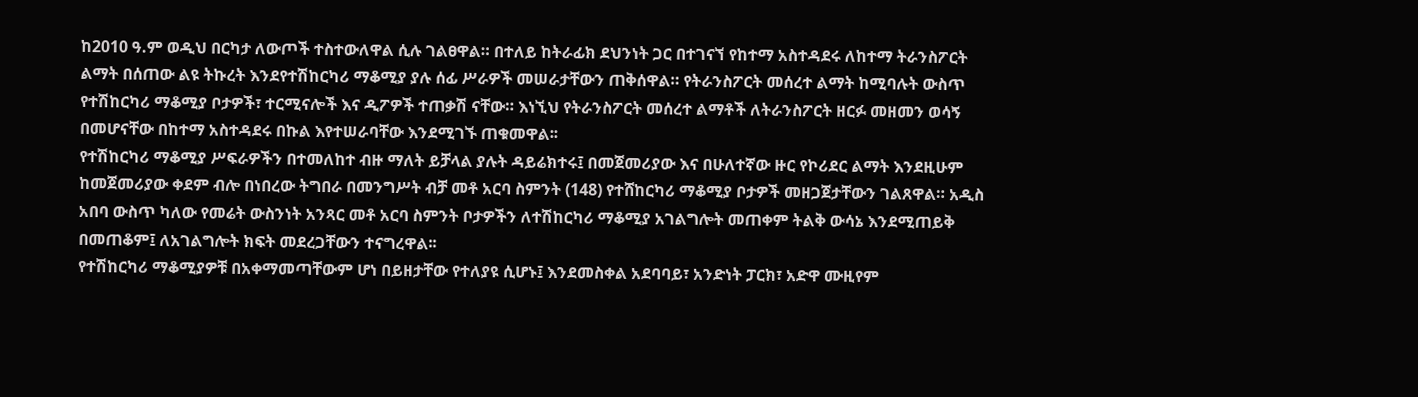ከ2010 ዓ.ም ወዲህ በርካታ ለውጦች ተስተውለዋል ሲሉ ገልፀዋል። በተለይ ከትራፊክ ደህንነት ጋር በተገናኘ የከተማ አስተዳደሩ ለከተማ ትራንስፖርት ልማት በሰጠው ልዩ ትኩረት እንደየተሽከርካሪ ማቆሚያ ያሉ ሰፊ ሥራዎች መሠራታቸውን ጠቅሰዋል። የትራንስፖርት መሰረተ ልማት ከሚባሉት ውስጥ የተሽከርካሪ ማቆሚያ ቦታዎች፣ ተርሚናሎች እና ዲፖዎች ተጠቃሽ ናቸው። እነኚህ የትራንስፖርት መሰረተ ልማቶች ለትራንስፖርት ዘርፉ መዘመን ወሳኝ በመሆናቸው በከተማ አስተዳደሩ በኩል እየተሠራባቸው እንደሚገኙ ጠቁመዋል፡፡
የተሽከርካሪ ማቆሚያ ሥፍራዎችን በተመለከተ ብዙ ማለት ይቻላል ያሉት ዳይሬክተሩ፤ በመጀመሪያው እና በሁለተኛው ዙር የኮሪደር ልማት እንደዚሁም ከመጀመሪያው ቀደም ብሎ በነበረው ትግበራ በመንግሥት ብቻ መቶ አርባ ስምንት (148) የተሸከርካሪ ማቆሚያ ቦታዎች መዘጋጀታቸውን ገልጸዋል። አዲስ አበባ ውስጥ ካለው የመሬት ውስንነት አንጻር መቶ አርባ ስምንት ቦታዎችን ለተሽከርካሪ ማቆሚያ አገልግሎት መጠቀም ትልቅ ውሳኔ እንደሚጠይቅ በመጠቆም፤ ለአገልግሎት ክፍት መደረጋቸውን ተናግረዋል፡፡
የተሽከርካሪ ማቆሚያዎቹ በአቀማመጣቸውም ሆነ በይዘታቸው የተለያዩ ሲሆኑ፤ እንደመስቀል አደባባይ፣ አንድነት ፓርክ፣ አድዋ ሙዚየም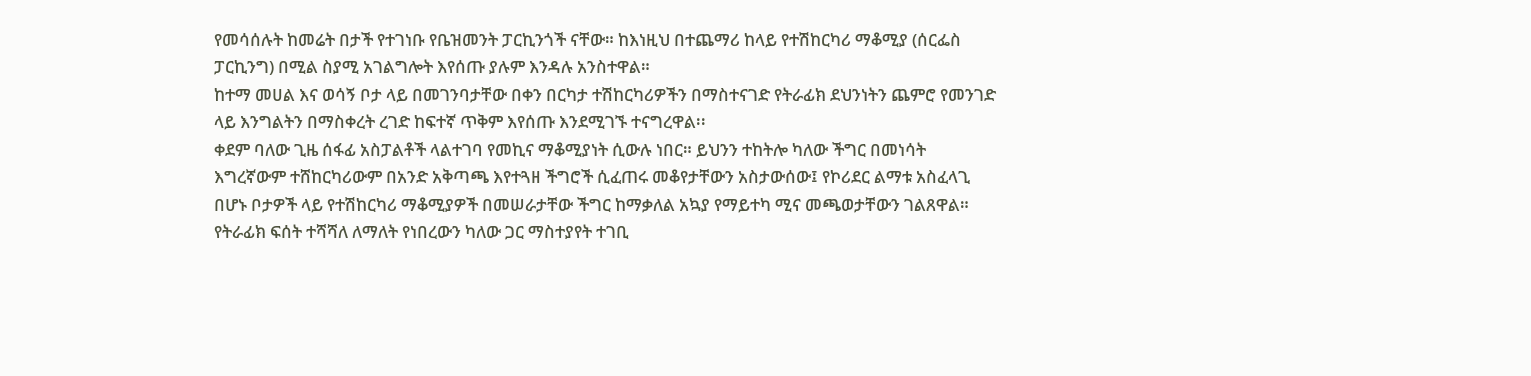የመሳሰሉት ከመሬት በታች የተገነቡ የቤዝመንት ፓርኪንጎች ናቸው። ከእነዚህ በተጨማሪ ከላይ የተሽከርካሪ ማቆሚያ (ሰርፌስ ፓርኪንግ) በሚል ስያሚ አገልግሎት እየሰጡ ያሉም እንዳሉ አንስተዋል።
ከተማ መሀል እና ወሳኝ ቦታ ላይ በመገንባታቸው በቀን በርካታ ተሽከርካሪዎችን በማስተናገድ የትራፊክ ደህንነትን ጨምሮ የመንገድ ላይ እንግልትን በማስቀረት ረገድ ከፍተኛ ጥቅም እየሰጡ እንደሚገኙ ተናግረዋል፡፡
ቀደም ባለው ጊዜ ሰፋፊ አስፓልቶች ላልተገባ የመኪና ማቆሚያነት ሲውሉ ነበር። ይህንን ተከትሎ ካለው ችግር በመነሳት እግረኛውም ተሸከርካሪውም በአንድ አቅጣጫ እየተጓዘ ችግሮች ሲፈጠሩ መቆየታቸውን አስታውሰው፤ የኮሪደር ልማቱ አስፈላጊ በሆኑ ቦታዎች ላይ የተሽከርካሪ ማቆሚያዎች በመሠራታቸው ችግር ከማቃለል አኳያ የማይተካ ሚና መጫወታቸውን ገልጸዋል።
የትራፊክ ፍሰት ተሻሻለ ለማለት የነበረውን ካለው ጋር ማስተያየት ተገቢ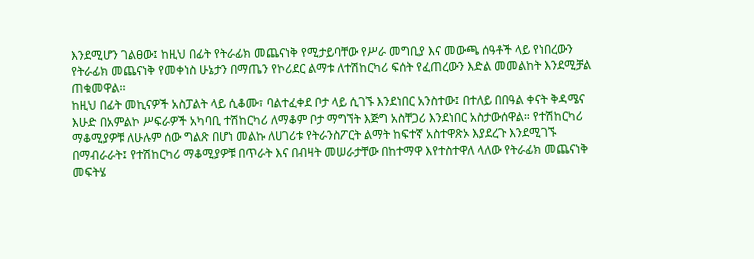እንደሚሆን ገልፀው፤ ከዚህ በፊት የትራፊክ መጨናነቅ የሚታይባቸው የሥራ መግቢያ እና መውጫ ሰዓቶች ላይ የነበረውን የትራፊክ መጨናነቅ የመቀነስ ሁኔታን በማጤን የኮሪደር ልማቱ ለተሽከርካሪ ፍሰት የፈጠረውን እድል መመልከት እንደሚቻል ጠቁመዋል፡፡
ከዚህ በፊት መኪናዎች አስፓልት ላይ ሲቆሙ፣ ባልተፈቀደ ቦታ ላይ ሲገኙ እንደነበር አንስተው፤ በተለይ በበዓል ቀናት ቅዳሜና እሁድ በአምልኮ ሥፍራዎች አካባቢ ተሽከርካሪ ለማቆም ቦታ ማግኘት እጅግ አስቸጋሪ እንደነበር አስታውሰዋል። የተሽከርካሪ ማቆሚያዎቹ ለሁሉም ሰው ግልጽ በሆነ መልኩ ለሀገሪቱ የትራንስፖርት ልማት ከፍተኛ አስተዋጽኦ እያደረጉ እንደሚገኙ በማብራራት፤ የተሽከርካሪ ማቆሚያዎቹ በጥራት እና በብዛት መሠራታቸው በከተማዋ እየተስተዋለ ላለው የትራፊክ መጨናነቅ መፍትሄ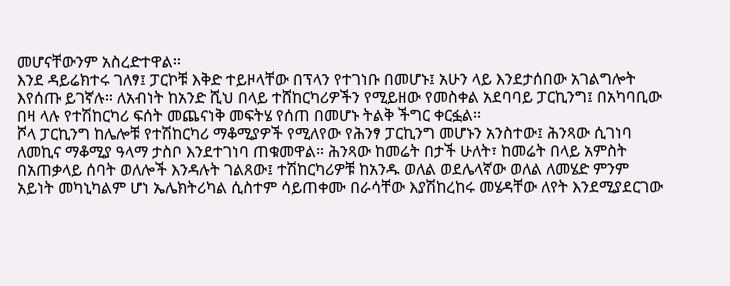መሆናቸውንም አስረድተዋል፡፡
እንደ ዳይሬክተሩ ገለፃ፤ ፓርኮቹ እቅድ ተይዞላቸው በፕላን የተገነቡ በመሆኑ፤ አሁን ላይ እንደታሰበው አገልግሎት እየሰጡ ይገኛሉ። ለአብነት ከአንድ ሺህ በላይ ተሸከርካሪዎችን የሚይዘው የመስቀል አደባባይ ፓርኪንግ፤ በአካባቢው በዛ ላሉ የተሽከርካሪ ፍሰት መጨናነቅ መፍትሄ የሰጠ በመሆኑ ትልቅ ችግር ቀርፏል፡፡
ሾላ ፓርኪንግ ከሌሎቹ የተሽከርካሪ ማቆሚያዎች የሚለየው የሕንፃ ፓርኪንግ መሆኑን አንስተው፤ ሕንጻው ሲገነባ ለመኪና ማቆሚያ ዓላማ ታስቦ እንደተገነባ ጠቁመዋል። ሕንጻው ከመሬት በታች ሁለት፣ ከመሬት በላይ አምስት በአጠቃላይ ሰባት ወለሎች እንዳሉት ገልጸው፤ ተሽከርካሪዎቹ ከአንዱ ወለል ወደሌላኛው ወለል ለመሄድ ምንም አይነት መካኒካልም ሆነ ኤሌክትሪካል ሲስተም ሳይጠቀሙ በራሳቸው እያሽከረከሩ መሄዳቸው ለየት እንደሚያደርገው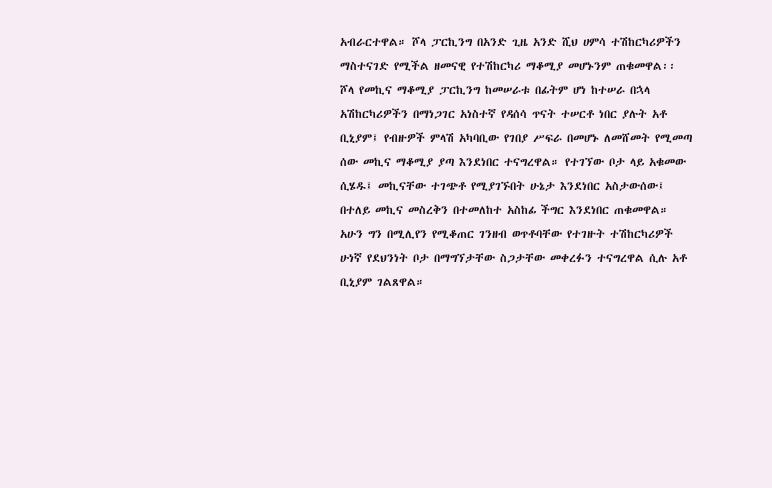አብራርተዋል። ሾላ ፓርኪንግ በአንድ ጊዜ አንድ ሺህ ሀምሳ ተሽከርካሪዎችን ማስተናገድ የሚችል ዘመናዊ የተሽከርካሪ ማቆሚያ መሆኑንም ጠቁመዋል፡፡
ሾላ የመኪና ማቆሚያ ፓርኪንግ ከመሠራቱ በፊትም ሆነ ከተሠራ በኋላ አሽከርካሪዎችን በማነጋገር አነስተኛ የዳሰሳ ጥናት ተሠርቶ ነበር ያሉት አቶ ቢኒያም፤ የብዙዎች ምላሽ አካባቢው የገበያ ሥፍራ በመሆኑ ለመሸመት የሚመጣ ሰው መኪና ማቆሚያ ያጣ እንደነበር ተናግረዋል። የተገኘው ቦታ ላይ አቁመው ሲሄዱ፤ መኪናቸው ተገጭቶ የሚያገኙበት ሁኔታ እንደነበር አስታውሰው፤ በተለይ መኪና መስረቅን በተመለከተ አስከፊ ችግር እንደነበር ጠቁመዋል። አሁን ግን በሚሊየን የሚቆጠር ገንዘብ ወጥቶባቸው የተገዙት ተሽከርካሪዎች ሁነኛ የደህንነት ቦታ በማግኘታቸው ስጋታቸው መቀረፉን ተናግረዋል ሲሉ አቶ ቢኒያም ገልጸዋል።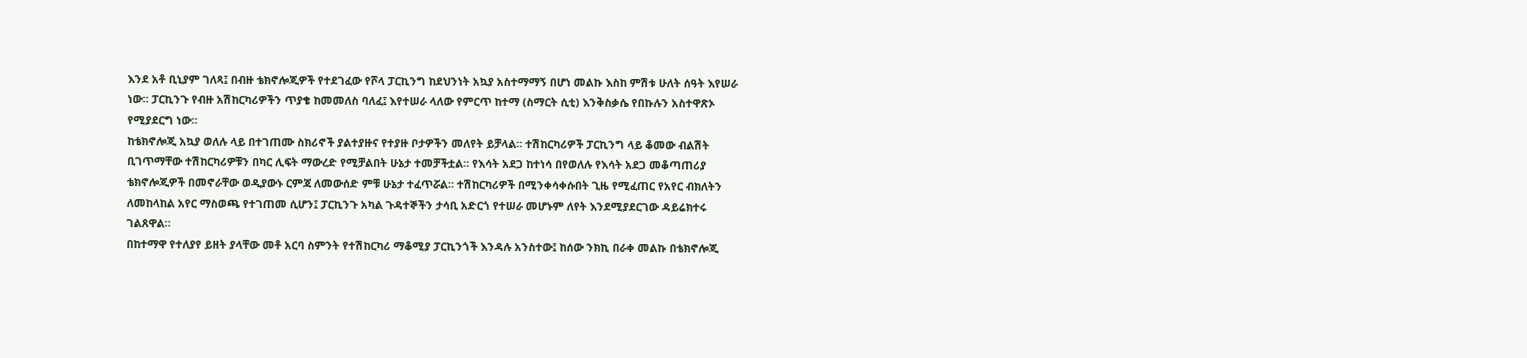እንደ አቶ ቢኒያም ገለጻ፤ በብዙ ቴክኖሎጂዎች የተደገፈው የሾላ ፓርኪንግ ከደህንነት አኳያ አስተማማኝ በሆነ መልኩ እስከ ምሽቱ ሁለት ሰዓት እየሠራ ነው። ፓርኪንጉ የብዙ አሽከርካሪዎችን ጥያቄ ከመመለስ ባለፈ፤ እየተሠራ ላለው የምርጥ ከተማ (ስማርት ሲቲ) እንቅስቃሴ የበኩሉን አስተዋጽኦ የሚያደርግ ነው።
ከቴክኖሎጂ አኳያ ወለሉ ላይ በተገጠሙ ስክሪኖች ያልተያዙና የተያዙ ቦታዎችን መለየት ይቻላል። ተሽከርካሪዎች ፓርኪንግ ላይ ቆመው ብልሽት ቢገጥማቸው ተሽከርካሪዎቹን በካር ሊፍት ማውረድ የሚቻልበት ሁኔታ ተመቻችቷል። የእሳት አደጋ ከተነሳ በየወለሉ የእሳት አደጋ መቆጣጠሪያ ቴክኖሎጂዎች በመኖራቸው ወዲያውኑ ርምጃ ለመውሰድ ምቹ ሁኔታ ተፈጥሯል። ተሽከርካሪዎች በሚንቀሳቀሱበት ጊዜ የሚፈጠር የአየር ብክለትን ለመከላከል አየር ማስወጫ የተገጠመ ሲሆን፤ ፓርኪንጉ አካል ጉዳተኞችን ታሳቢ አድርጎ የተሠራ መሆኑም ለየት እንደሚያደርገው ዳይሬክተሩ ገልጸዋል።
በከተማዋ የተለያየ ይዘት ያላቸው መቶ አርባ ስምንት የተሽከርካሪ ማቆሚያ ፓርኪንጎች እንዳሉ አንስተው፤ ከሰው ንክኪ በራቀ መልኩ በቴክኖሎጂ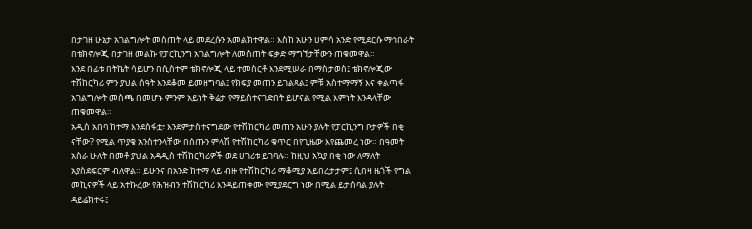በታገዘ ሁኔታ አገልግሎት መስጠት ላይ መደረሱን አመልክተዋል። እስከ አሁን ሀምሳ አንድ የሚደርሱ ማኅበራት በቴክኖሎጂ በታገዘ መልኩ የፓርኪንግ አገልግሎት ለመስጠት ፍቃድ ማግኘታቸውን ጠቁመዋል።
እንደ በፊቱ በትኬት ሳይሆን በሲስተም ቴክኖሎጂ ላይ ተመስርቶ እንደሚሠራ በማስታወስ፤ ቴክኖሎጂው ተሽከርካሪ ምን ያህል ሰዓት እንደቆመ ይመዘግባል፤ የክፍያ መጠን ይገልጻል፤ ምቹ አስተማማኝ እና ቀልጣፋ አገልግሎት መስጫ በመሆኑ ምንም አይነት ቅሬታ የማይስተናገድበት ይሆናል የሚል እምነት እንዳላቸው ጠቁመዋል።
አዲስ አበባ ከተማ እንደስፋቷ፣ እንደምታስተናግደው የተሽከርካሪ መጠን አሁን ያሉት የፓርኪንግ ቦታዎች በቂ ናቸው? የሚል ጥያቄ አንስተንላቸው በሰጡን ምላሽ የተሽከርካሪ ቁጥር በየጊዜው እየጨመረ ነው። በዓመት አስራ ሁለት በመቶ ያህል አዳዲስ ተሽከርካሪዎች ወደ ሀገሪቱ ይገባሉ። ከዚህ አኳያ በቂ ነው ለማለት አያስደፍርም ብለዋል። ይሁንና በአንድ ከተማ ላይ ብዙ የተሽከርካሪ ማቆሚያ አይበረታታም፤ ሲበዛ ዜጎች የግል መኪናዎች ላይ አተኩረው የሕዝብን ተሽከርካሪ እንዳይጠቀሙ የሚያደርግ ነው በሚል ይታሰባል ያሉት ዳይሬክተሩ፤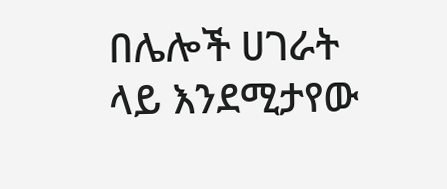በሌሎች ሀገራት ላይ እንደሚታየው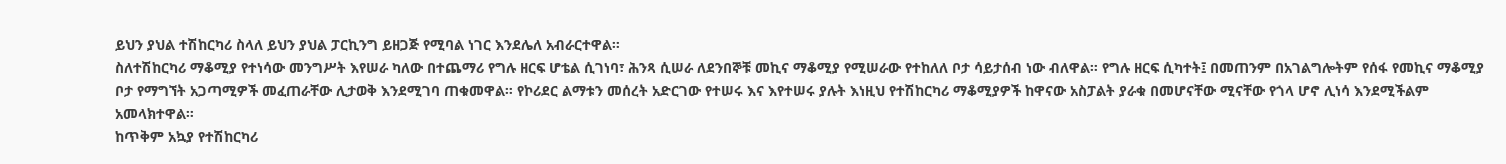ይህን ያህል ተሽከርካሪ ስላለ ይህን ያህል ፓርኪንግ ይዘጋጅ የሚባል ነገር እንደሌለ አብራርተዋል።
ስለተሽከርካሪ ማቆሚያ የተነሳው መንግሥት እየሠራ ካለው በተጨማሪ የግሉ ዘርፍ ሆቴል ሲገነባ፣ ሕንጻ ሲሠራ ለደንበኞቹ መኪና ማቆሚያ የሚሠራው የተከለለ ቦታ ሳይታሰብ ነው ብለዋል። የግሉ ዘርፍ ሲካተት፤ በመጠንም በአገልግሎትም የሰፋ የመኪና ማቆሚያ ቦታ የማግኘት አጋጣሚዎች መፈጠራቸው ሊታወቅ እንደሚገባ ጠቁመዋል። የኮሪደር ልማቱን መሰረት አድርገው የተሠሩ እና እየተሠሩ ያሉት እነዚህ የተሽከርካሪ ማቆሚያዎች ከዋናው አስፓልት ያራቁ በመሆናቸው ሚናቸው የጎላ ሆኖ ሊነሳ እንደሚችልም አመላክተዋል።
ከጥቅም አኳያ የተሽከርካሪ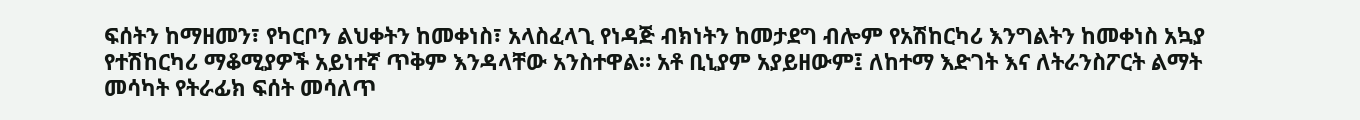ፍሰትን ከማዘመን፣ የካርቦን ልህቀትን ከመቀነስ፣ አላስፈላጊ የነዳጅ ብክነትን ከመታደግ ብሎም የአሽከርካሪ እንግልትን ከመቀነስ አኳያ የተሽከርካሪ ማቆሚያዎች አይነተኛ ጥቅም እንዳላቸው አንስተዋል። አቶ ቢኒያም አያይዘውም፤ ለከተማ እድገት እና ለትራንስፖርት ልማት መሳካት የትራፊክ ፍሰት መሳለጥ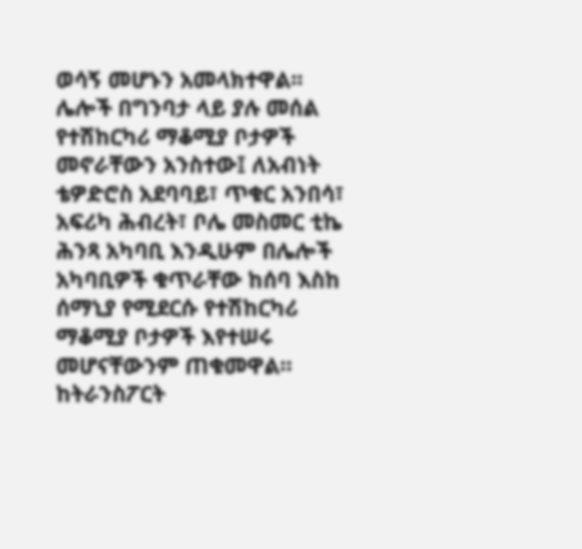ወሳኝ መሆኑን አመላክተዋል፡፡
ሌሎች በግንባታ ላይ ያሉ መሰል የተሽከርካሪ ማቆሚያ ቦታዎች መኖራቸውን አንስተው፤ ለአብነት ቴዎድሮስ አደባባይ፣ ጥቁር አንበሳ፣ አፍሪካ ሕብረት፣ ቦሌ መስመር ቲኬ ሕንጻ አካባቢ እንዲሁም በሌሎች አካባቢዎች ቁጥራቸው ከሰባ እስከ ሰማኒያ የሚደርሱ የተሽከርካሪ ማቆሚያ ቦታዎች እየተሠሩ መሆናቸውንም ጠቁመዋል።
ከትራንስፖርት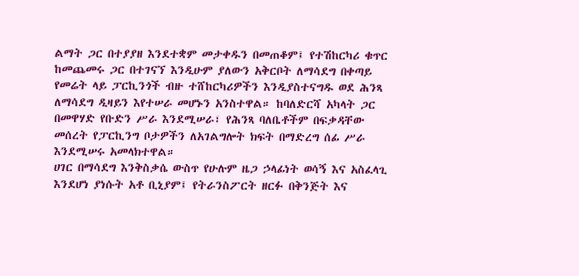ልማት ጋር በተያያዘ እንደተቋም መታቀዱን በመጠቆም፤ የተሽከርካሪ ቁጥር ከመጨመሩ ጋር በተገናኘ እንዲሁም ያለውን አቅርቦት ለማሳደግ በቀጣይ የመሬት ላይ ፓርኪንጎች ብዙ ተሸከርካሪዎችን እንዲያስተናግዱ ወደ ሕንጻ ለማሳደግ ዲዛይን እየተሠራ መሆኑን አንስተዋል። ከባለድርሻ አካላት ጋር በመዋሃድ የቡድን ሥራ እንደሚሠራ፣ የሕንጻ ባለቤቶችም በፍቃዳቸው መሰረት የፓርኪንግ ቦታዎችን ለአገልግሎት ክፍት በማድረግ ሰፊ ሥራ እንደሚሠሩ አመላክተዋል።
ሀገር በማሳደግ እንቅስቃሴ ውስጥ የሁሉም ዜጋ ኃላፊነት ወሳኝ እና አስፈላጊ እንደሆነ ያነሱት አቶ ቢኒያም፤ የትራንስፖርት ዘርፉ በቅንጅት እና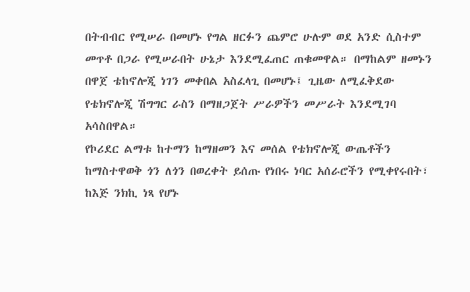በትብብር የሚሠራ በመሆኑ የግል ዘርፉን ጨምሮ ሁሉም ወደ አንድ ሲስተም መጥቶ በጋራ የሚሠራበት ሁኔታ እንደሚፈጠር ጠቁመዋል። በማከልም ዘመኑን በዋጀ ቴከኖሎጂ ነገን መቀበል አስፈላጊ በመሆኑ፤ ጊዜው ለሚፈቅደው የቴክኖሎጂ ሽግግር ራስን በማዘጋጀት ሥራዎችን መሥራት እንደሚገባ አሳስበዋል።
የኮሪደር ልማቱ ከተማን ከማዘመን እና መሰል የቴክኖሎጂ ውጤቶችን ከማስተዋወቅ ጎን ለጎን በወረቀት ይሰጡ የነበሩ ነባር አሰራሮችን የሚቀየሩበት፣ ከእጅ ንክኪ ነጻ የሆኑ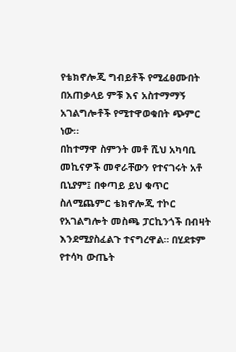የቴክኖሎጂ ግብይቶች የሚፈፀሙበት በአጠቃላይ ምቹ እና አስተማማኝ አገልግሎቶች የሚተዋወቁበት ጭምር ነው፡፡
በከተማዋ ስምንት መቶ ሺህ አካባቢ መኪናዎች መኖራቸውን የተናገሩት አቶ ቢኒያም፤ በቀጣይ ይህ ቁጥር ስለሚጨምር ቴክኖሎጂ ተኮር የአገልግሎት መስጫ ፓርኪንጎች በብዛት እንደሚያስፈልጉ ተናግረዋል። በሂደቱም የተሳካ ውጤት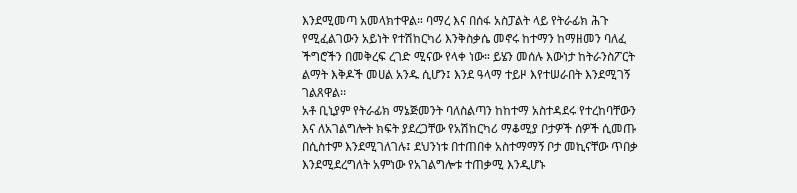እንደሚመጣ አመላክተዋል። ባማረ እና በሰፋ አስፓልት ላይ የትራፊክ ሕጉ የሚፈልገውን አይነት የተሽከርካሪ እንቅስቃሴ መኖሩ ከተማን ከማዘመን ባለፈ ችግሮችን በመቅረፍ ረገድ ሚናው የላቀ ነው። ይሄን መሰሉ እውነታ ከትራንስፖርት ልማት እቅዶች መሀል አንዱ ሲሆን፤ እንደ ዓላማ ተይዞ እየተሠራበት እንደሚገኝ ገልጸዋል፡፡
አቶ ቢኒያም የትራፊክ ማኔጅመንት ባለስልጣን ከከተማ አስተዳደሩ የተረከባቸውን እና ለአገልግሎት ክፍት ያደረጋቸው የአሽከርካሪ ማቆሚያ ቦታዎች ሰዎች ሲመጡ በሲስተም እንደሚገለገሉ፤ ደህንነቱ በተጠበቀ አስተማማኝ ቦታ መኪናቸው ጥበቃ እንደሚደረግለት አምነው የአገልግሎቱ ተጠቃሚ እንዲሆኑ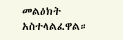መልዕክት አስተላልፈዋል።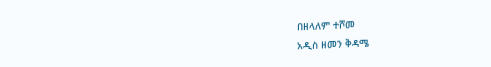በዘላለም ተሾመ
አዲስ ዘመን ቅዳሜ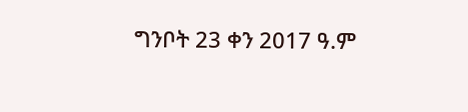ግንቦት 23 ቀን 2017 ዓ.ም